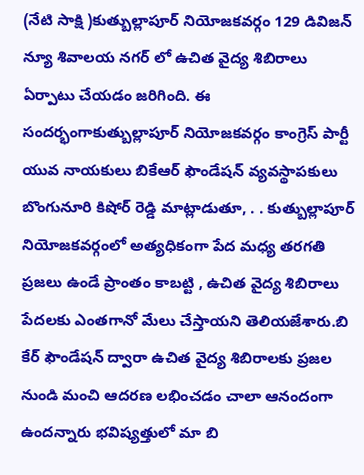(నేటి సాక్షి )కుత్బుల్లాపూర్ నియోజకవర్గం 129 డివిజన్ న్యూ శివాలయ నగర్ లో ఉచిత వైద్య శిబిరాలు ఏర్పాటు చేయడం జరిగింది. ఈ సందర్భంగాకుత్బుల్లాపూర్ నియోజకవర్గం కాంగ్రెస్ పార్టీ యువ నాయకులు బికేఆర్ ఫౌండేషన్ వ్యవస్థాపకులు బొంగునూరి కిషోర్ రెడ్డి మాట్లాడుతూ, . . కుత్బుల్లాపూర్ నియోజకవర్గంలో అత్యధికంగా పేద మధ్య తరగతి ప్రజలు ఉండే ప్రాంతం కాబట్టి , ఉచిత వైద్య శిబిరాలు పేదలకు ఎంతగానో మేలు చేస్తాయని తెలియజేశారు.బి కేర్ ఫౌండేషన్ ద్వారా ఉచిత వైద్య శిబిరాలకు ప్రజల నుండి మంచి ఆదరణ లభించడం చాలా ఆనందంగా ఉందన్నారు భవిష్యత్తులో మా బి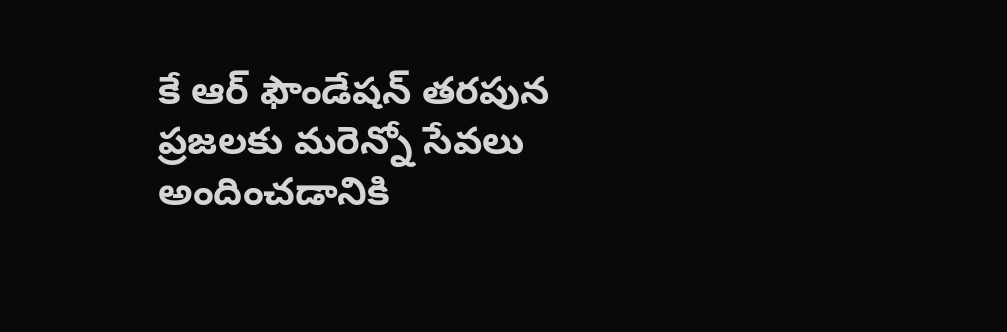కే ఆర్ ఫౌండేషన్ తరపున ప్రజలకు మరెన్నో సేవలు అందించడానికి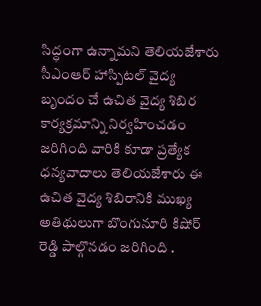సిద్ధంగా ఉన్నామని తెలియజేశారు సీఎంఆర్ హాస్పిటల్ వైద్య బృందం చే ఉచిత వైద్య శిబిర కార్యక్రమాన్ని నిర్వహించడం జరిగింది వారికి కూడా ప్రత్యేక ధన్యవాదాలు తెలియజేశారు ఈ ఉచిత వైద్య శిబిరానికి ముఖ్య అతిథులుగా బొంగునూరి కిషోర్ రెడ్డి పాల్గొనడం జరిగింది .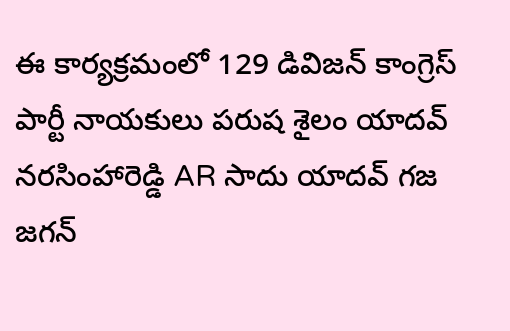ఈ కార్యక్రమంలో 129 డివిజన్ కాంగ్రెస్ పార్టీ నాయకులు పరుష శైలం యాదవ్ నరసింహారెడ్డి AR సాదు యాదవ్ గజ జగన్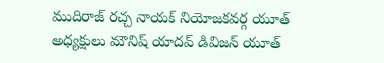ముదిరాజ్ రచ్చ నాయక్ నియోజకవర్గ యూత్ అధ్యక్షులు మౌనిష్ యాదవ్ డివిజన్ యూత్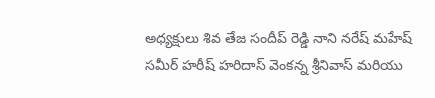అధ్యక్షులు శివ తేజ సందీప్ రెడ్డి నాని నరేష్ మహేష్ సమీర్ హరీష్ హరిదాస్ వెంకన్న శ్రీనివాస్ మరియు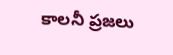కాలనీ ప్రజలు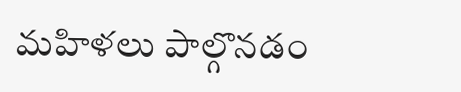మహిళలు పాల్గొనడం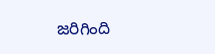జరిగింది